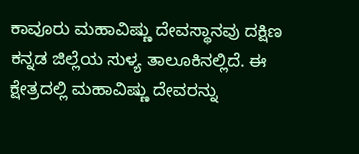ಕಾವೂರು ಮಹಾವಿಷ್ಣು ದೇವಸ್ಥಾನವು ದಕ್ಷಿಣ ಕನ್ನಡ ಜಿಲ್ಲೆಯ ಸುಳ್ಯ ತಾಲೂಕಿನಲ್ಲಿದೆ. ಈ ಕ್ಷೇತ್ರದಲ್ಲಿ ಮಹಾವಿಷ್ಣು ದೇವರನ್ನು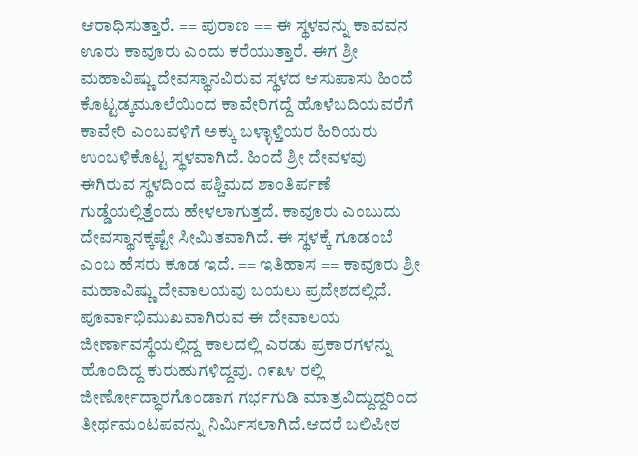ಆರಾಧಿಸುತ್ತಾರೆ. == ಪುರಾಣ == ಈ ಸ್ಥಳವನ್ನು ಕಾವವನ ಊರು ಕಾವೂರು ಎಂದು ಕರೆಯುತ್ತಾರೆ. ಈಗ ಶ್ರೀ ಮಹಾವಿಷ್ಣು ದೇವಸ್ಥಾನವಿರುವ ಸ್ಥಳದ ಆಸುಪಾಸು ಹಿಂದೆ ಕೊಟ್ಟಡ್ಕಮೂಲೆಯಿಂದ ಕಾವೇರಿಗದ್ದೆ ಹೊಳೆಬದಿಯವರೆಗೆ ಕಾವೇರಿ ಎಂಬವಳಿಗೆ ಅಕ್ಕು ಬಳ್ಳಾಳ್ತಿಯರ ಹಿರಿಯರು ಉಂಬಳಿಕೊಟ್ಟ ಸ್ಥಳವಾಗಿದೆ. ಹಿಂದೆ ಶ್ರೀ ದೇವಳವು ಈಗಿರುವ ಸ್ಥಳದಿಂದ ಪಶ್ಚಿಮದ ಶಾಂತಿರ್ಪಣೆ ಗುಡ್ಡೆಯಲ್ಲಿತ್ತೆಂದು ಹೇಳಲಾಗುತ್ತದೆ. ಕಾವೂರು ಎಂಬುದು ದೇವಸ್ಥಾನಕ್ಕಷ್ಟೇ ಸೀಮಿತವಾಗಿದೆ. ಈ ಸ್ಥಳಕ್ಕೆ ಗೂಡಂಬೆ ಎಂಬ ಹೆಸರು ಕೂಡ ಇದೆ. == ಇತಿಹಾಸ == ಕಾವೂರು ಶ್ರೀ ಮಹಾವಿಷ್ಣು ದೇವಾಲಯವು ಬಯಲು ಪ್ರದೇಶದಲ್ಲಿದೆ. ಪೂರ್ವಾಭಿಮುಖವಾಗಿರುವ ಈ ದೇವಾಲಯ ಜೀರ್ಣಾವಸ್ಥೆಯಲ್ಲಿದ್ದ ಕಾಲದಲ್ಲಿ ಎರಡು ಪ್ರಕಾರಗಳನ್ನು ಹೊಂದಿದ್ದ ಕುರುಹುಗಳಿದ್ದವು. ೧೯೩೪ ರಲ್ಲಿ ಜೀರ್ಣೋದ್ಧಾರಗೊಂಡಾಗ ಗರ್ಭಗುಡಿ ಮಾತ್ರವಿದ್ದುದ್ದರಿಂದ ತೀರ್ಥಮಂಟಪವನ್ನು ನಿರ್ಮಿಸಲಾಗಿದೆ.ಆದರೆ ಬಲಿಪೀಠ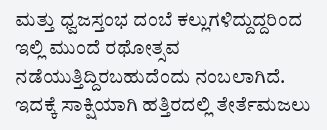ಮತ್ತು ಧ್ವಜಸ್ತಂಭ ದಂಬೆ ಕಲ್ಲುಗಳಿದ್ದುದ್ದರಿಂದ ಇಲ್ಲಿ ಮುಂದೆ ರಥೋತ್ಸವ ನಡೆಯುತ್ತಿದ್ದಿರಬಹುದೆಂದು ನಂಬಲಾಗಿದೆ. ಇದಕ್ಕೆ ಸಾಕ್ಷಿಯಾಗಿ ಹತ್ತಿರದಲ್ಲಿ ತೇರ್ತೆಮಜಲು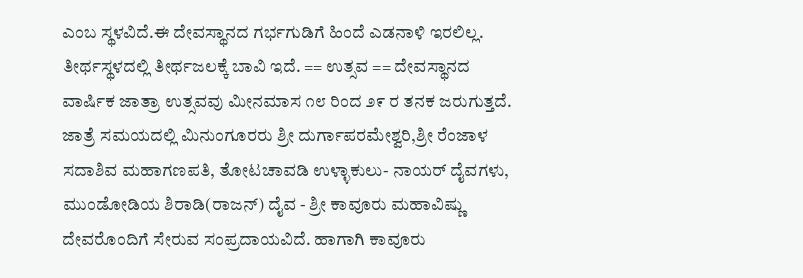ಎಂಬ ಸ್ಥಳವಿದೆ.ಈ ದೇವಸ್ಥಾನದ ಗರ್ಭಗುಡಿಗೆ ಹಿಂದೆ ಎಡನಾಳಿ ಇರಲಿಲ್ಲ. ತೀರ್ಥಸ್ಥಳದಲ್ಲಿ ತೀರ್ಥಜಲಕ್ಕೆ ಬಾವಿ ಇದೆ. == ಉತ್ಸವ == ದೇವಸ್ಥಾನದ ವಾರ್ಷಿಕ ಜಾತ್ರಾ ಉತ್ಸವವು ಮೀನಮಾಸ ೧೮ ರಿಂದ ೨೯ ರ ತನಕ ಜರುಗುತ್ತದೆ. ಜಾತ್ರೆ ಸಮಯದಲ್ಲಿ ಮಿನುಂಗೂರರು ಶ್ರೀ ದುರ್ಗಾಪರಮೇಶ್ವರಿ,ಶ್ರೀ ರೆಂಜಾಳ ಸದಾಶಿವ ಮಹಾಗಣಪತಿ, ತೋಟಚಾವಡಿ ಉಳ್ಳಾಕುಲು- ನಾಯರ್ ದೈವಗಳು, ಮುಂಡೋಡಿಯ ಶಿರಾಡಿ(ರಾಜನ್) ದೈವ - ಶ್ರೀ ಕಾವೂರು ಮಹಾವಿಷ್ಣು ದೇವರೊಂದಿಗೆ ಸೇರುವ ಸಂಪ್ರದಾಯವಿದೆ. ಹಾಗಾಗಿ ಕಾವೂರು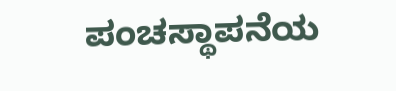ಪಂಚಸ್ಥಾಪನೆಯ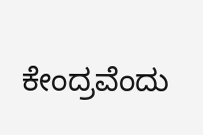ಕೇಂದ್ರವೆಂದು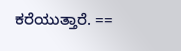ಕರೆಯುತ್ತಾರೆ. ==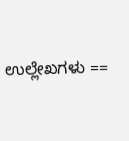ಉಲ್ಲೇಖಗಳು ==